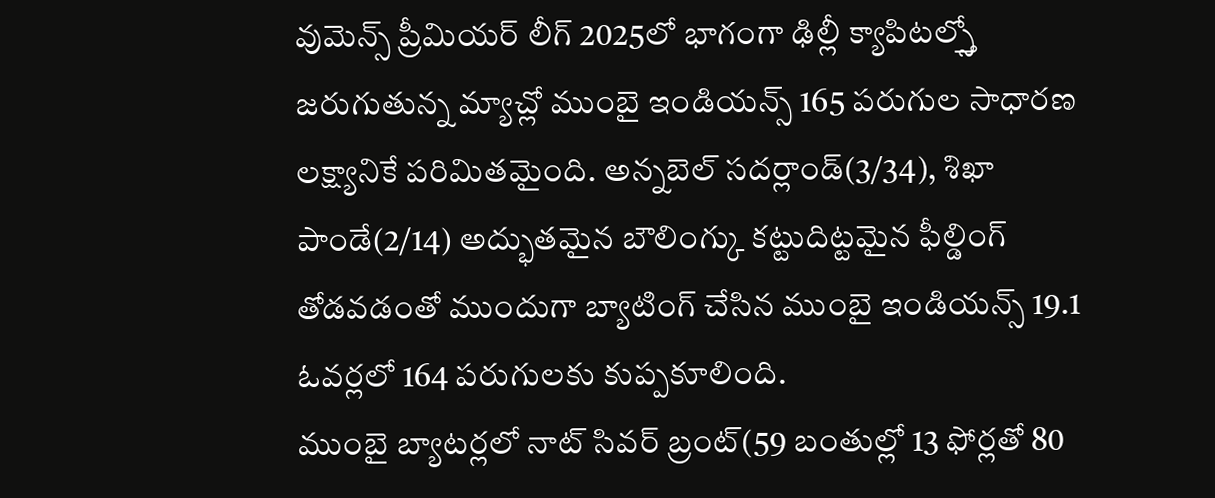వుమెన్స్ ప్రీమియర్ లీగ్ 2025లో భాగంగా ఢిల్లీ క్యాపిటల్స్తో జరుగుతున్న మ్యాచ్లో ముంబై ఇండియన్స్ 165 పరుగుల సాధారణ లక్ష్యానికే పరిమితమైంది. అన్నబెల్ సదర్లాండ్(3/34), శిఖా పాండే(2/14) అద్భుతమైన బౌలింగ్కు కట్టుదిట్టమైన ఫీల్డింగ్ తోడవడంతో ముందుగా బ్యాటింగ్ చేసిన ముంబై ఇండియన్స్ 19.1 ఓవర్లలో 164 పరుగులకు కుప్పకూలింది.
ముంబై బ్యాటర్లలో నాట్ సివర్ బ్రంట్(59 బంతుల్లో 13 ఫోర్లతో 80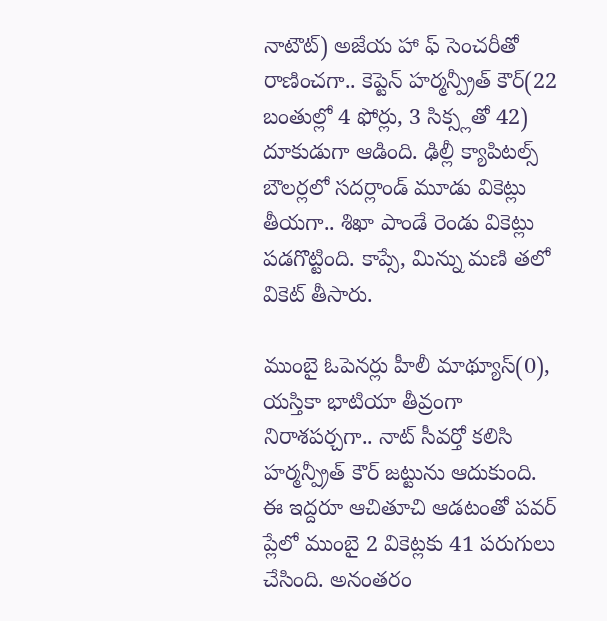నాటౌట్) అజేయ హా ఫ్ సెంచరీతో రాణించగా.. కెప్టెన్ హర్మన్ప్రీత్ కౌర్(22 బంతుల్లో 4 ఫోర్లు, 3 సిక్స్లతో 42) దూకుడుగా ఆడింది. ఢిల్లీ క్యాపిటల్స్ బౌలర్లలో సదర్లాండ్ మూడు వికెట్లు తీయగా.. శిఖా పాండే రెండు వికెట్లు పడగొట్టింది. కాప్సే, మిన్ను మణి తలో వికెట్ తీసారు.

ముంబై ఓపెనర్లు హీలీ మాథ్యూస్(0), యస్తికా భాటియా తీవ్రంగా నిరాశపర్చగా.. నాట్ సీవర్తో కలిసి హర్మన్ప్రీత్ కౌర్ జట్టును ఆదుకుంది. ఈ ఇద్దరూ ఆచితూచి ఆడటంతో పవర్ ప్లేలో ముంబై 2 వికెట్లకు 41 పరుగులు చేసింది. అనంతరం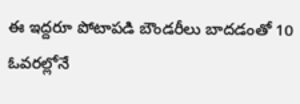ఈ ఇద్దరూ పోటాపడి బౌండరీలు బాదడంతో 10 ఓవరల్లోనే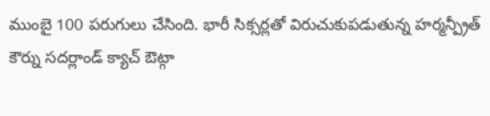ముంబై 100 పరుగులు చేసింది. భారీ సిక్సర్లతో విరుచుకుపడుతున్న హర్మన్ప్రీత్ కౌర్ను సదర్లాండ్ క్యాచ్ ఔట్గా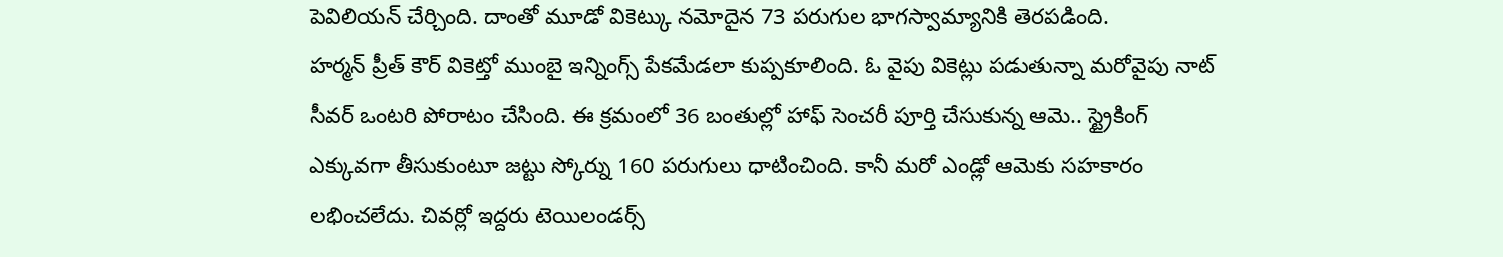పెవిలియన్ చేర్చింది. దాంతో మూడో వికెట్కు నమోదైన 73 పరుగుల భాగస్వామ్యానికి తెరపడింది.
హర్మన్ ప్రీత్ కౌర్ వికెట్తో ముంబై ఇన్నింగ్స్ పేకమేడలా కుప్పకూలింది. ఓ వైపు వికెట్లు పడుతున్నా మరోవైపు నాట్ సీవర్ ఒంటరి పోరాటం చేసింది. ఈ క్రమంలో 36 బంతుల్లో హాఫ్ సెంచరీ పూర్తి చేసుకున్న ఆమె.. స్ట్రైకింగ్ ఎక్కువగా తీసుకుంటూ జట్టు స్కోర్ను 160 పరుగులు ధాటించింది. కానీ మరో ఎండ్లో ఆమెకు సహకారం లభించలేదు. చివర్లో ఇద్దరు టెయిలండర్స్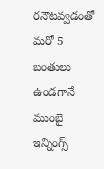రనౌటవ్వడంతో మరో 5 బంతులు ఉండగానే ముంబై ఇన్నింగ్స్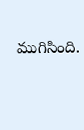ముగిసింది.